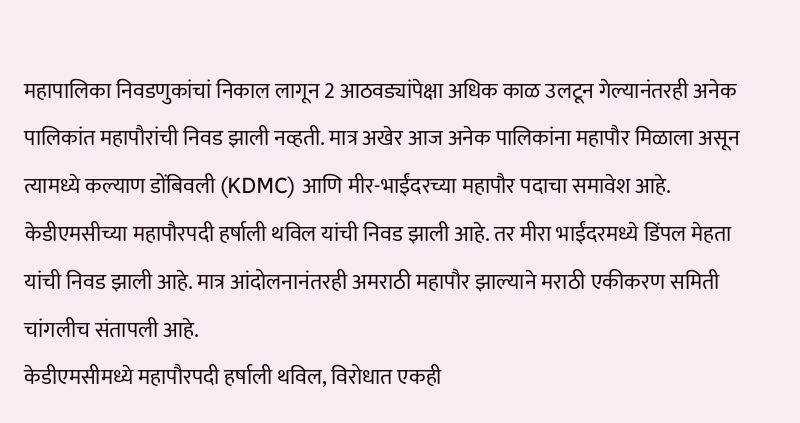महापालिका निवडणुकांचां निकाल लागून 2 आठवड्यांपेक्षा अधिक काळ उलटून गेल्यानंतरही अनेक पालिकांत महापौरांची निवड झाली नव्हती. मात्र अखेर आज अनेक पालिकांना महापौर मिळाला असून त्यामध्ये कल्याण डोंबिवली (KDMC) आणि मीर-भाईंदरच्या महापौर पदाचा समावेश आहे. केडीएमसीच्या महापौरपदी हर्षाली थविल यांची निवड झाली आहे. तर मीरा भाईंदरमध्ये डिंपल मेहता यांची निवड झाली आहे. मात्र आंदोलनानंतरही अमराठी महापौर झाल्याने मराठी एकीकरण समिती चांगलीच संतापली आहे.
केडीएमसीमध्ये महापौरपदी हर्षाली थविल, विरोधात एकही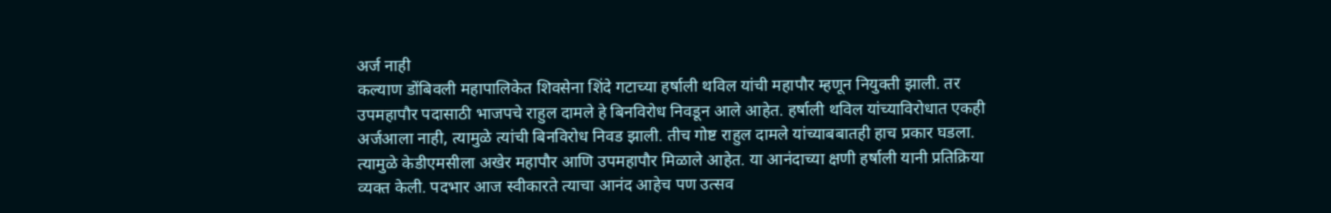अर्ज नाही
कल्याण डोंबिवली महापालिकेत शिवसेना शिंदे गटाच्या हर्षाली थविल यांची महापौर म्हणून नियुक्ती झाली. तर उपमहापौर पदासाठी भाजपचे राहुल दामले हे बिनविरोध निवडून आले आहेत. हर्षाली थविल यांच्याविरोधात एकही अर्जआला नाही, त्यामुळे त्यांची बिनविरोध निवड झाली. तीच गोष्ट राहुल दामले यांच्याबबातही हाच प्रकार घडला. त्यामुळे केडीएमसीला अखेर महापौर आणि उपमहापौर मिळाले आहेत. या आनंदाच्या क्षणी हर्षाली यानी प्रतिक्रिया व्यक्त केली. पदभार आज स्वीकारते त्याचा आनंद आहेच पण उत्सव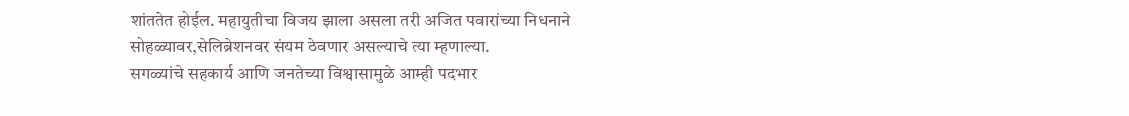शांततेत होईल. महायुतीचा विजय झाला असला तरी अजित पवारांच्या निधनाने सोहळ्यावर,सेलिब्रेशनवर संयम ठेवणार असल्याचे त्या म्हणाल्या.
सगळ्यांचे सहकार्य आणि जनतेच्या विश्वासामुळे आम्ही पदभार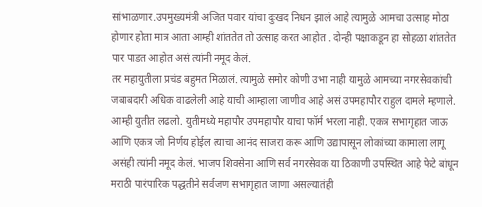सांभाळणार.उपमुख्यमंत्री अजित पवार यांचा दुःखद निधन झालं आहे त्यामुळे आमचा उत्साह मोठा होणार होता मात्र आता आम्ही शांततेत तो उत्साह करत आहोत . दोन्ही पक्षाकडून हा सोहळा शांततेत पार पाडत आहोत असं त्यांनी नमूद केलं.
तर महायुतीला प्रचंड बहुमत मिळालं. त्यामुळे समोर कोणी उभा नाही यामुळे आमच्या नगरसेवकांची जबाबदारी अधिक वाढलेली आहे याची आम्हाला जाणीव आहे असं उपमहापौर राहुल दामले म्हणाले. आम्ही युतीत लढलो. युतीमध्ये महापौर उपमहापौर याचा फॉर्म भरला नाही. एकत्र सभागृहात जाऊ आणि एकत्र जो निर्णय होईल त्याचा आनंद साजरा करू आणि उद्यापासून लोकांच्या कामाला लागू असंही त्यांनी नमूद केलं. भाजप शिवसेना आणि सर्व नगरसेवक या ठिकाणी उपस्थित आहे फेटे बांधून मराठी पारंपारिक पद्धतीने सर्वजण सभागृहात जाणा असल्यातंही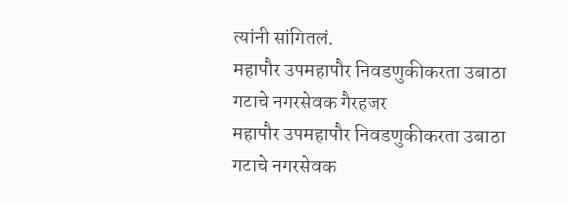त्यांनी सांगितलं.
महापौर उपमहापौर निवडणुकीकरता उबाठा गटाचे नगरसेवक गैरहजर
महापौर उपमहापौर निवडणुकीकरता उबाठा गटाचे नगरसेवक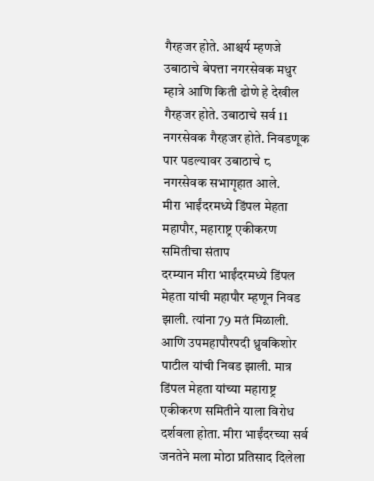गैरहजर होते. आश्चर्य म्हणजे उबाठाचे बेपत्ता नगरसेवक मधुर म्हात्रे आणि किती ढोणे हे देखील गैरहजर होते. उबाठाचे सर्व 11 नगरसेवक गैरहजर होते. निवडणूक पार पडल्यावर उबाठाचे ८ नगरसेवक सभागृहात आले.
मीरा भाईंदरमध्ये डिंपल मेहता महापौर, महाराष्ट्र एकीकरण समितीचा संताप
दरम्यान मीरा भाईंदरमध्ये डिंपल मेहता यांची महापौर म्हणून निवड झाली. त्यांना 79 मतं मिळाली. आणि उपमहापौरपदी ध्रुवकिशोर पाटील यांची निवड झाली. मात्र डिंपल मेहता यांच्या महाराष्ट्र एकीकरण समितीने याला विरोध दर्शवला होता. मीरा भाईंदरच्या सर्व जनतेने मला मोठा प्रतिसाद दिलेला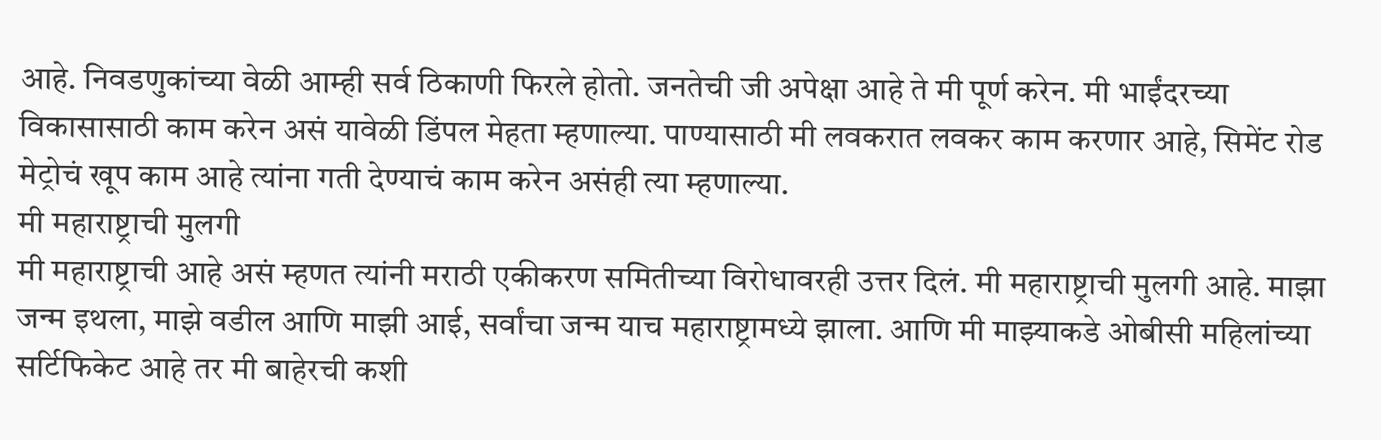आहे. निवडणुकांच्या वेळी आम्ही सर्व ठिकाणी फिरले होतो. जनतेची जी अपेक्षा आहे ते मी पूर्ण करेन. मी भाईंदरच्या विकासासाठी काम करेन असं यावेळी डिंपल मेहता म्हणाल्या. पाण्यासाठी मी लवकरात लवकर काम करणार आहे, सिमेंट रोड मेट्रोचं खूप काम आहे त्यांना गती देण्याचं काम करेन असंही त्या म्हणाल्या.
मी महाराष्ट्राची मुलगी
मी महाराष्ट्राची आहे असं म्हणत त्यांनी मराठी एकीकरण समितीच्या विरोधावरही उत्तर दिलं. मी महाराष्ट्राची मुलगी आहे. माझा जन्म इथला, माझे वडील आणि माझी आई, सर्वांचा जन्म याच महाराष्ट्रामध्ये झाला. आणि मी माझ्याकडे ओबीसी महिलांच्या सर्टिफिकेट आहे तर मी बाहेरची कशी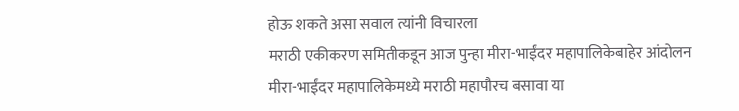होऊ शकते असा सवाल त्यांनी विचारला
मराठी एकीकरण समितीकडून आज पुन्हा मीरा-भाईंदर महापालिकेबाहेर आंदोलन
मीरा-भाईंदर महापालिकेमध्ये मराठी महापौरच बसावा या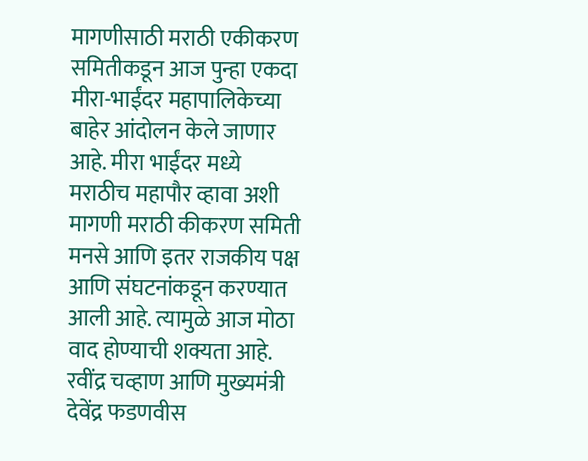मागणीसाठी मराठी एकीकरण समितीकडून आज पुन्हा एकदा मीरा-भाईंदर महापालिकेच्या बाहेर आंदोलन केले जाणार आहे. मीरा भाईंदर मध्ये मराठीच महापौर व्हावा अशी मागणी मराठी कीकरण समिती मनसे आणि इतर राजकीय पक्ष आणि संघटनांकडून करण्यात आली आहे. त्यामुळे आज मोठा वाद होण्याची शक्यता आहे.
रवींद्र चव्हाण आणि मुख्यमंत्री देवेंद्र फडणवीस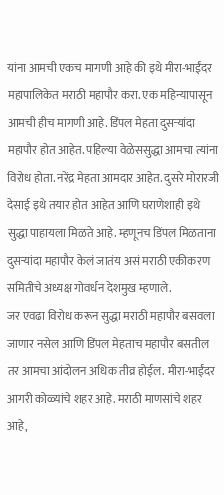यांना आमची एकच मागणी आहे की इथे मीरा-भाईंदर महापालिकेत मराठी महापौर करा. एक महिन्यापासून आमची हीच मागणी आहे. डिंपल मेहता दुसऱ्यांदा महापौर होत आहेत. पहिल्या वेळेससुद्धा आमचा त्यांना विरोध होता. नरेंद्र मेहता आमदार आहेत. दुसरे मोरारजी देसाई इथे तयार होत आहेत आणि घराणेशाही इथे सुद्धा पाहायला मिळते आहे. म्हणूनच डिंपल मिळताना दुसऱ्यांदा महापौर केलं जातंय असं मराठी एकीकरण समितीचे अध्यक्ष गोवर्धन देशमुख म्हणाले.
जर एवढा विरोध करून सुद्धा मराठी महापौर बसवला जाणार नसेल आणि डिंपल मेहताच महापौर बसतील तर आमचा आंदोलन अधिक तीव्र होईल. मीरा-भाईंदर आगरी कोळ्यांचे शहर आहे. मराठी माणसांचे शहर आहे,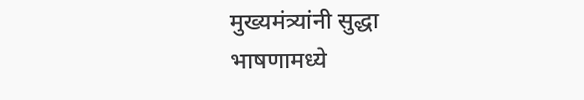मुख्यमंत्र्यांनी सुद्धा भाषणामध्ये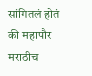सांगितलं होतं की महापौर मराठीच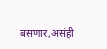बसणार,असंही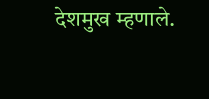देशमुख म्हणाले.